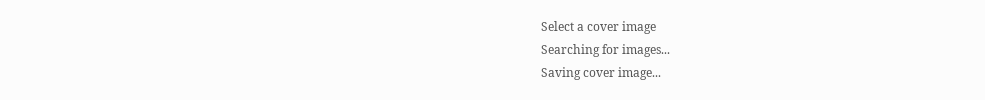Select a cover image
Searching for images...
Saving cover image...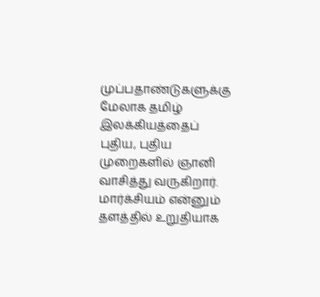முப்பதாண்டுகளுக்கு மேலாக தமிழ் இலக்கியத்தைப் புதிய, புதிய முறைகளில் ஞானி வாசித்து வருகிறார். மார்க்சியம் என்னும் தளத்தில் உறுதியாக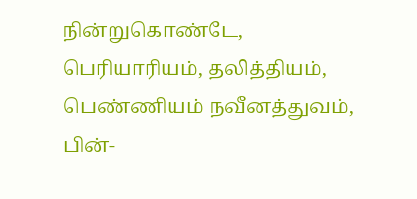நின்றுகொண்டே, பெரியாரியம், தலித்தியம், பெண்ணியம் நவீனத்துவம், பின்-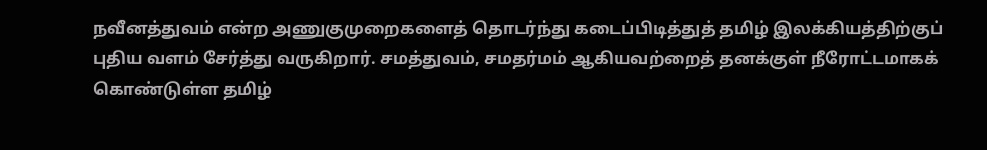நவீனத்துவம் என்ற அணுகுமுறைகளைத் தொடர்ந்து கடைப்பிடித்துத் தமிழ் இலக்கியத்திற்குப் புதிய வளம் சேர்த்து வருகிறார். சமத்துவம், சமதர்மம் ஆகியவற்றைத் தனக்குள் நீரோட்டமாகக் கொண்டுள்ள தமிழ்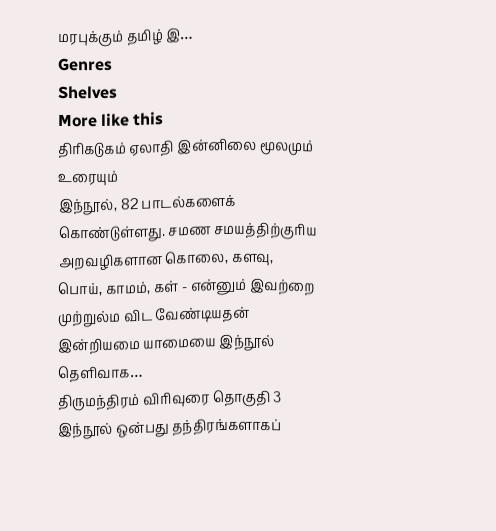மரபுக்கும் தமிழ் இ…
Genres
Shelves
More like this
திரிகடுகம் ஏலாதி இன்னிலை மூலமும் உரையும்
இந்நூல், 82 பாடல்களைக் கொண்டுள்ளது. சமண சமயத்திற்குரிய அறவழிகளான கொலை, களவு, பொய், காமம், கள் - என்னும் இவற்றை முற்றுல்ம விட வேண்டியதன் இன்றியமை யாமையை இந்நூல் தெளிவாக…
திருமந்திரம் விரிவுரை தொகுதி 3
இந்நூல் ஒன்பது தந்திரங்களாகப்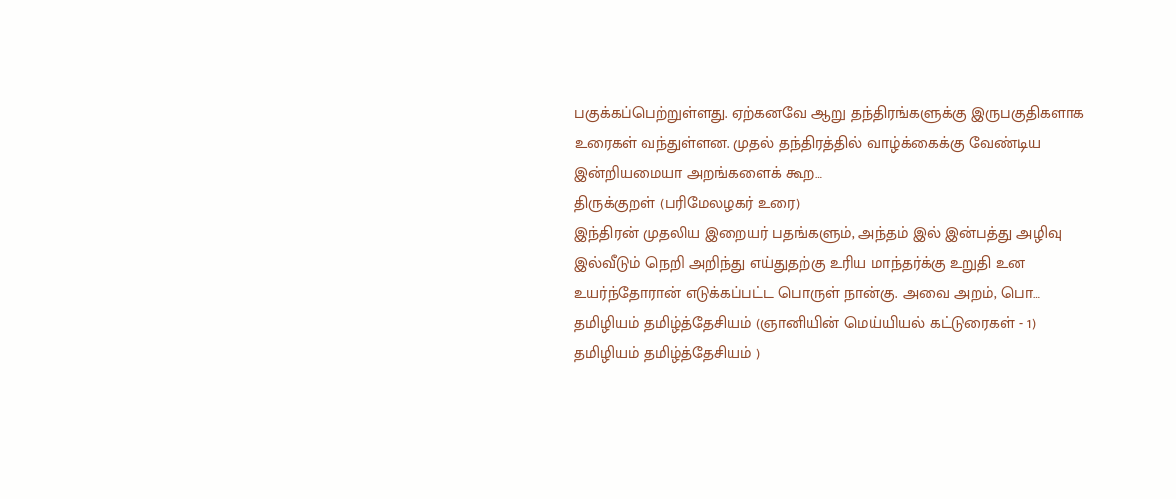பகுக்கப்பெற்றுள்ளது. ஏற்கனவே ஆறு தந்திரங்களுக்கு இருபகுதிகளாக உரைகள் வந்துள்ளன. முதல் தந்திரத்தில் வாழ்க்கைக்கு வேண்டிய இன்றியமையா அறங்களைக் கூற…
திருக்குறள் (பரிமேலழகர் உரை)
இந்திரன் முதலிய இறையர் பதங்களும், அந்தம் இல் இன்பத்து அழிவு இல்வீடும் நெறி அறிந்து எய்துதற்கு உரிய மாந்தர்க்கு உறுதி உன உயர்ந்தோரான் எடுக்கப்பட்ட பொருள் நான்கு. அவை அறம், பொ…
தமிழியம் தமிழ்த்தேசியம் (ஞானியின் மெய்யியல் கட்டுரைகள் - 1)
தமிழியம் தமிழ்த்தேசியம் )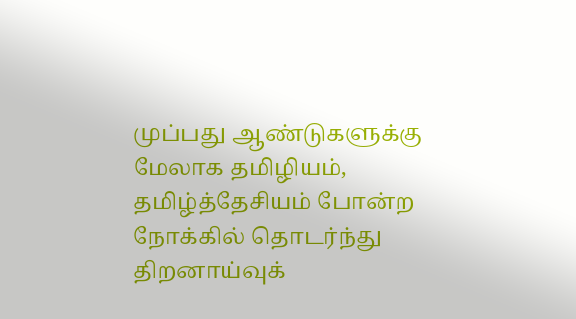முப்பது ஆண்டுகளுக்கு மேலாக தமிழியம், தமிழ்த்தேசியம் போன்ற நோக்கில் தொடர்ந்து திறனாய்வுக்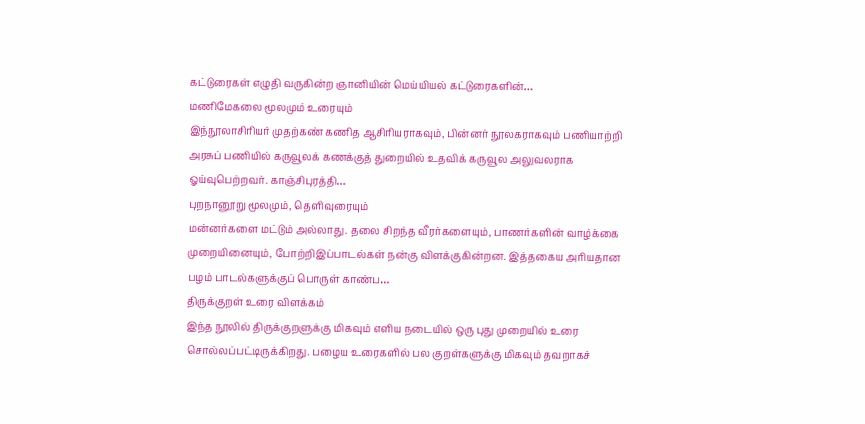கட்டுரைகள் எழுதி வருகின்ற ஞானியின் மெய்யியல் கட்டுரைகளின்…
மணிமேகலை மூலமும் உரையும்
இந்நூலாசிரியர் முதற்கண் கணித ஆசிரியராகவும், பின்னர் நூலகராகவும் பணியாற்றி அரசுப் பணியில் கருவூலக் கணக்குத் துறையில் உதவிக் கருவூல அலுவலராக ஓய்வுபெற்றவர். காஞ்சிபுரத்தி…
புறநானூறு மூலமும், தெளிவுரையும்
மன்னர்களை மட்டும் அல்லாது. தலை சிறந்த வீரர்களையும், பாணர்களின் வாழ்க்கை முறையினையும், போற்றிஇப்பாடல்கள் நன்கு விளக்குகின்றன. இத்தகைய அரியதான பழம் பாடல்களுக்குப் பொருள் காண்ப…
திருக்குறள் உரை விளக்கம்
இந்த நூலில் திருக்குறளுக்கு மிகவும் எளிய நடையில் ஒரு புது முறையில் உரை சொல்லப்பட்டிருக்கிறது. பழைய உரைகளில் பல குறள்களுக்கு மிகவும் தவறாகச்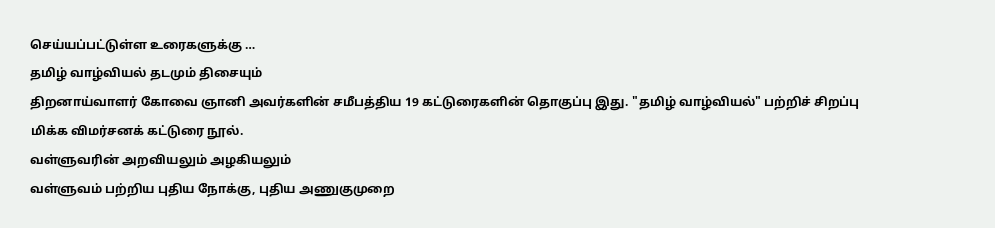செய்யப்பட்டுள்ள உரைகளுக்கு …
தமிழ் வாழ்வியல் தடமும் திசையும்
திறனாய்வாளர் கோவை ஞானி அவர்களின் சமீபத்திய 19 கட்டுரைகளின் தொகுப்பு இது. "தமிழ் வாழ்வியல்" பற்றிச் சிறப்பு மிக்க விமர்சனக் கட்டுரை நூல்.
வள்ளுவரின் அறவியலும் அழகியலும்
வள்ளுவம் பற்றிய புதிய நோக்கு, புதிய அணுகுமுறை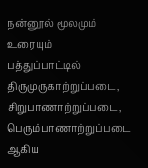நன்னூல் மூலமும் உரையும்
பத்துப்பாட்டில் திருமுருகாற்றுப்படை, சிறுபாணாற்றுப்படை, பெரும்பாணாற்றுப்படை ஆகிய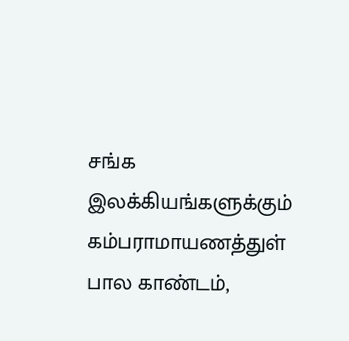சங்க இலக்கியங்களுக்கும் கம்பராமாயணத்துள் பால காண்டம்,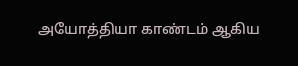அயோத்தியா காண்டம் ஆகிய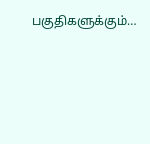பகுதிகளுக்கும்…